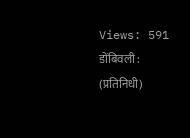Views: 591
डोंबिवली : (प्रतिनिधी)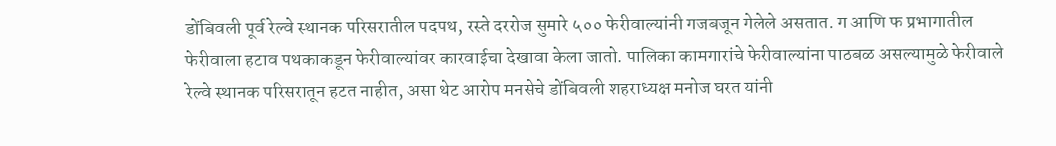डोंबिवली पूर्व रेल्वे स्थानक परिसरातील पदपथ, रस्ते दररोज सुमारे ५०० फेरीवाल्यांनी गजबजून गेलेले असतात. ग आणि फ प्रभागातील फेरीवाला हटाव पथकाकडून फेरीवाल्यांवर कारवाईचा देखावा केला जातो. पालिका कामगारांचे फेरीवाल्यांना पाठबळ असल्यामुळे फेरीवाले रेल्वे स्थानक परिसरातून हटत नाहीत, असा थेट आरोप मनसेचे डोंबिवली शहराध्यक्ष मनोज घरत यांनी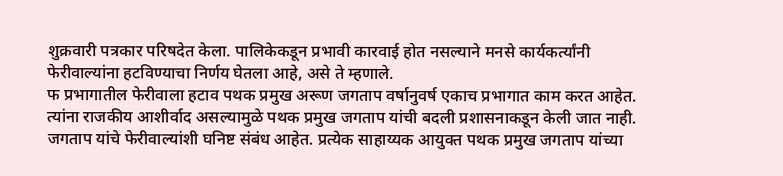शुक्रवारी पत्रकार परिषदेत केला. पालिकेकडून प्रभावी कारवाई होत नसल्याने मनसे कार्यकर्त्यांनी फेरीवाल्यांना हटविण्याचा निर्णय घेतला आहे, असे ते म्हणाले.
फ प्रभागातील फेरीवाला हटाव पथक प्रमुख अरूण जगताप वर्षानुवर्ष एकाच प्रभागात काम करत आहेत. त्यांना राजकीय आशीर्वाद असल्यामुळे पथक प्रमुख जगताप यांची बदली प्रशासनाकडून केली जात नाही. जगताप यांचे फेरीवाल्यांशी घनिष्ट संबंध आहेत. प्रत्येक साहाय्यक आयुक्त पथक प्रमुख जगताप यांच्या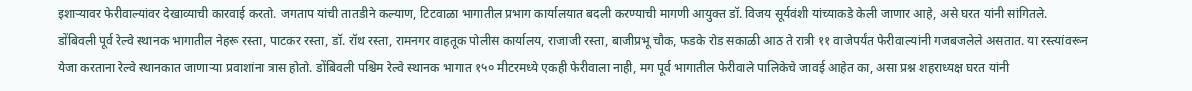इशाऱ्यावर फेरीवाल्यांवर देखाव्याची कारवाई करतो. जगताप यांची तातडीने कल्याण, टिटवाळा भागातील प्रभाग कार्यालयात बदली करण्याची मागणी आयुक्त डॉ. विजय सूर्यवंशी यांच्याकडे केली जाणार आहे, असे घरत यांनी सांगितले.
डोंबिवली पूर्व रेल्वे स्थानक भागातील नेहरू रस्ता, पाटकर रस्ता, डॉ. रॉथ रस्ता, रामनगर वाहतूक पोलीस कार्यालय, राजाजी रस्ता, बाजीप्रभू चौक, फडके रोड सकाळी आठ ते रात्री ११ वाजेपर्यंत फेरीवाल्यांनी गजबजलेले असतात. या रस्त्यांवरून येजा करताना रेल्वे स्थानकात जाणाऱ्या प्रवाशांना त्रास होतो. डोंबिवली पश्चिम रेल्वे स्थानक भागात १५० मीटरमध्ये एकही फेरीवाला नाही, मग पूर्व भागातील फेरीवाले पालिकेचे जावई आहेत का, असा प्रश्न शहराध्यक्ष घरत यांनी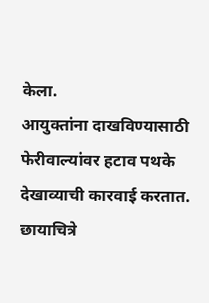केला.
आयुक्तांना दाखविण्यासाठी फेरीवाल्यांवर हटाव पथके देखाव्याची कारवाई करतात. छायाचित्रे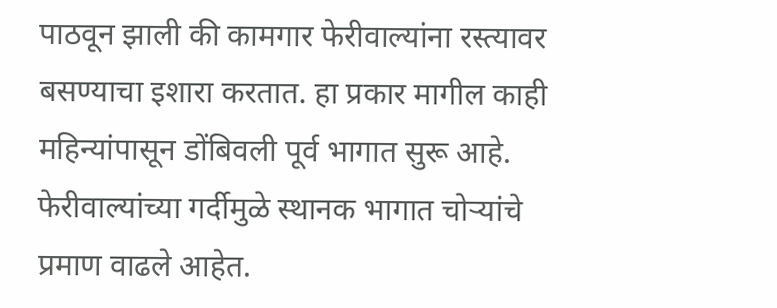पाठवून झाली की कामगार फेरीवाल्यांना रस्त्यावर बसण्याचा इशारा करतात. हा प्रकार मागील काही महिन्यांपासून डोंबिवली पूर्व भागात सुरू आहे. फेरीवाल्यांच्या गर्दीमुळे स्थानक भागात चोऱ्यांचे प्रमाण वाढले आहेत.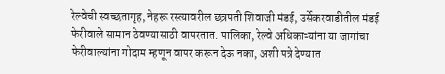रेल्वेची स्वच्छतागृह, नेहरू रस्त्यावरील छत्रपती शिवाजी मंडई, उर्सेकरवाडीतील मंडई फेरीवाले सामान ठेवण्यासाठी वापरतात. पालिका, रेल्वे अधिकाऱ्यांना या जागांचा फेरीवाल्यांना गोदाम म्हणून वापर करून देऊ नका, अशी पत्रे देण्यात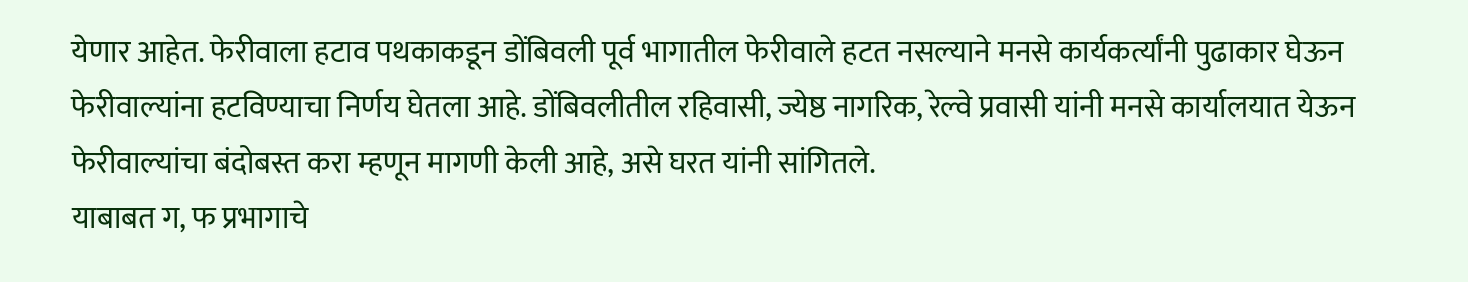येणार आहेत. फेरीवाला हटाव पथकाकडून डोंबिवली पूर्व भागातील फेरीवाले हटत नसल्याने मनसे कार्यकर्त्यांनी पुढाकार घेऊन फेरीवाल्यांना हटविण्याचा निर्णय घेतला आहे. डोंबिवलीतील रहिवासी, ज्येष्ठ नागरिक, रेल्वे प्रवासी यांनी मनसे कार्यालयात येऊन फेरीवाल्यांचा बंदोबस्त करा म्हणून मागणी केली आहे, असे घरत यांनी सांगितले.
याबाबत ग, फ प्रभागाचे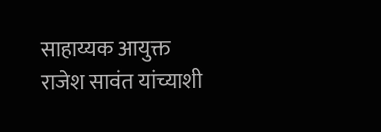साहाय्यक आयुक्त राजेश सावंत यांच्याशी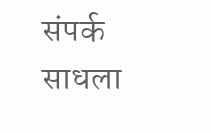संपर्क साधला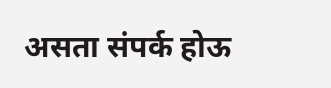असता संपर्क होऊ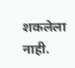शकलेला नाही.